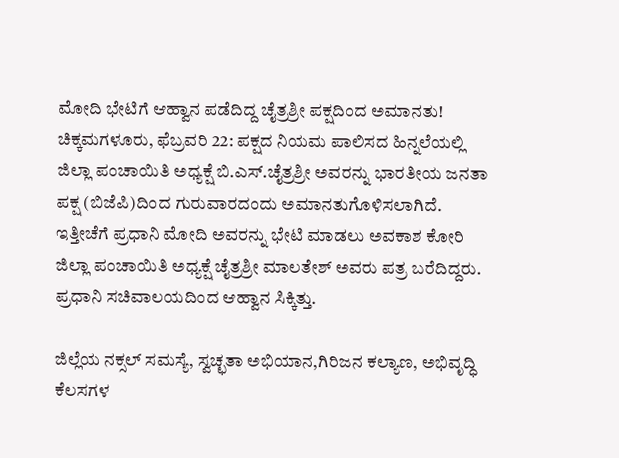ಮೋದಿ ಭೇಟಿಗೆ ಆಹ್ವಾನ ಪಡೆದಿದ್ದ ಚೈತ್ರಶ್ರೀ ಪಕ್ಷದಿಂದ ಅಮಾನತು!
ಚಿಕ್ಕಮಗಳೂರು, ಫೆಬ್ರವರಿ 22: ಪಕ್ಷದ ನಿಯಮ ಪಾಲಿಸದ ಹಿನ್ನಲೆಯಲ್ಲಿ ಜಿಲ್ಲಾ ಪಂಚಾಯಿತಿ ಅಧ್ಯಕ್ಷೆ ಬಿ.ಎಸ್.ಚೈತ್ರಶ್ರೀ ಅವರನ್ನು ಭಾರತೀಯ ಜನತಾ ಪಕ್ಷ (ಬಿಜೆಪಿ)ದಿಂದ ಗುರುವಾರದಂದು ಅಮಾನತುಗೊಳಿಸಲಾಗಿದೆ.
ಇತ್ತೀಚೆಗೆ ಪ್ರಧಾನಿ ಮೋದಿ ಅವರನ್ನು ಭೇಟಿ ಮಾಡಲು ಅವಕಾಶ ಕೋರಿ ಜಿಲ್ಲಾ ಪಂಚಾಯಿತಿ ಅಧ್ಯಕ್ಷೆ ಚೈತ್ರಶ್ರೀ ಮಾಲತೇಶ್ ಅವರು ಪತ್ರ ಬರೆದಿದ್ದರು. ಪ್ರಧಾನಿ ಸಚಿವಾಲಯದಿಂದ ಆಹ್ವಾನ ಸಿಕ್ಕಿತ್ತು.

ಜಿಲ್ಲೆಯ ನಕ್ಸಲ್ ಸಮಸ್ಯೆ, ಸ್ವಚ್ಛತಾ ಅಭಿಯಾನ,ಗಿರಿಜನ ಕಲ್ಯಾಣ, ಅಭಿವೃದ್ಧಿ ಕೆಲಸಗಳ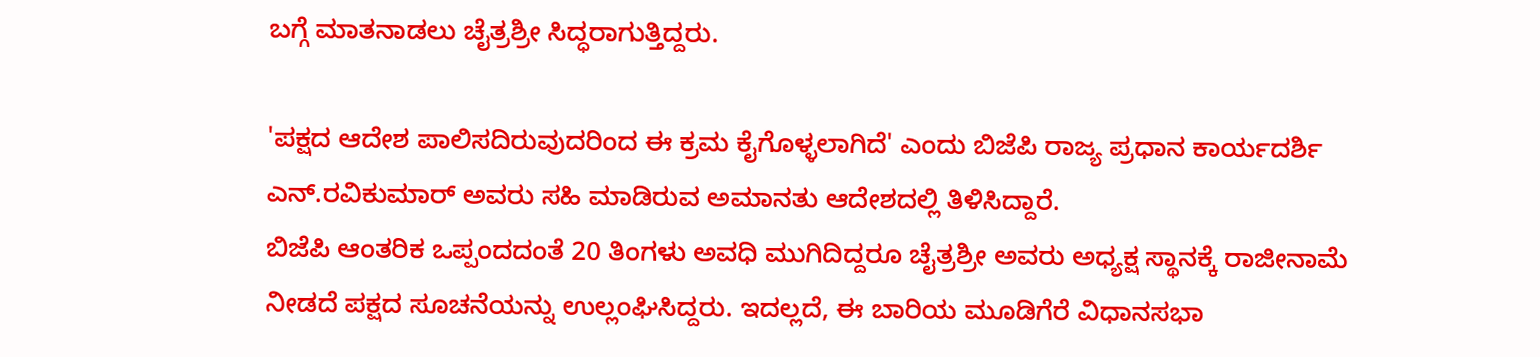ಬಗ್ಗೆ ಮಾತನಾಡಲು ಚೈತ್ರಶ್ರೀ ಸಿದ್ಧರಾಗುತ್ತಿದ್ದರು.

'ಪಕ್ಷದ ಆದೇಶ ಪಾಲಿಸದಿರುವುದರಿಂದ ಈ ಕ್ರಮ ಕೈಗೊಳ್ಳಲಾಗಿದೆ' ಎಂದು ಬಿಜೆಪಿ ರಾಜ್ಯ ಪ್ರಧಾನ ಕಾರ್ಯದರ್ಶಿ ಎನ್.ರವಿಕುಮಾರ್ ಅವರು ಸಹಿ ಮಾಡಿರುವ ಅಮಾನತು ಆದೇಶದಲ್ಲಿ ತಿಳಿಸಿದ್ದಾರೆ.
ಬಿಜೆಪಿ ಆಂತರಿಕ ಒಪ್ಪಂದದಂತೆ 20 ತಿಂಗಳು ಅವಧಿ ಮುಗಿದಿದ್ದರೂ ಚೈತ್ರಶ್ರೀ ಅವರು ಅಧ್ಯಕ್ಷ ಸ್ಥಾನಕ್ಕೆ ರಾಜೀನಾಮೆ ನೀಡದೆ ಪಕ್ಷದ ಸೂಚನೆಯನ್ನು ಉಲ್ಲಂಘಿಸಿದ್ದರು. ಇದಲ್ಲದೆ, ಈ ಬಾರಿಯ ಮೂಡಿಗೆರೆ ವಿಧಾನಸಭಾ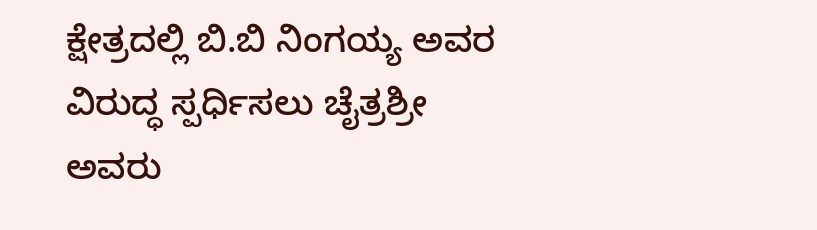ಕ್ಷೇತ್ರದಲ್ಲಿ ಬಿ.ಬಿ ನಿಂಗಯ್ಯ ಅವರ ವಿರುದ್ಧ ಸ್ಪರ್ಧಿಸಲು ಚೈತ್ರಶ್ರೀ ಅವರು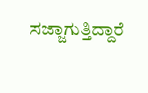ಸಜ್ಜಾಗುತ್ತಿದ್ದಾರೆ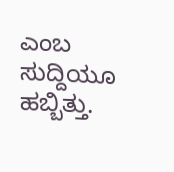ಎಂಬ ಸುದ್ದಿಯೂ ಹಬ್ಬಿತ್ತು.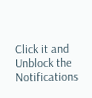Click it and Unblock the Notifications